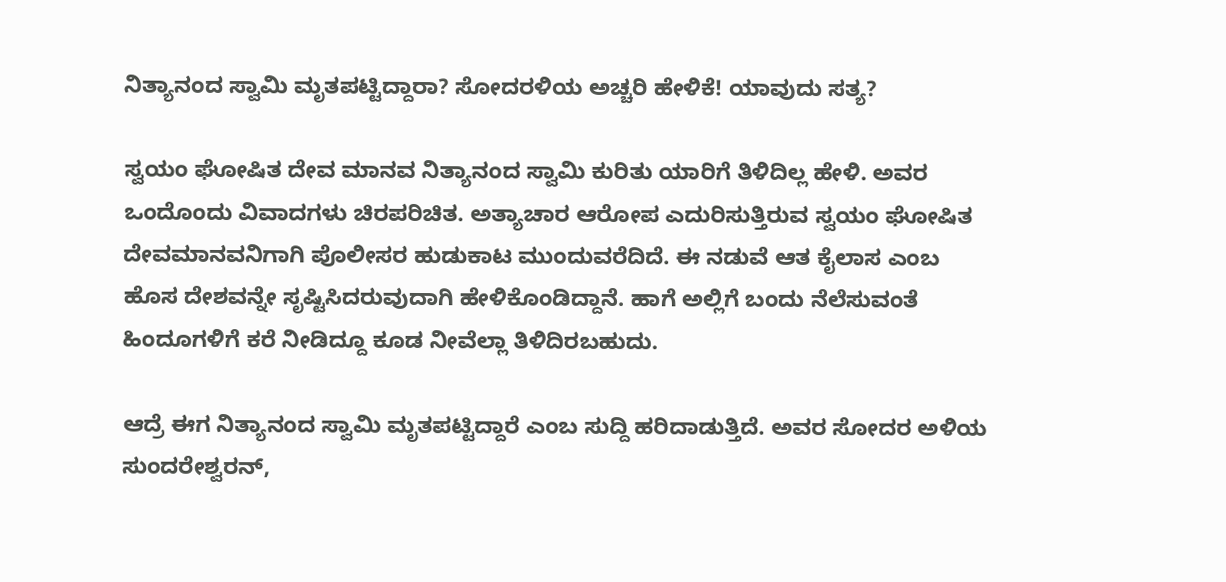ನಿತ್ಯಾನಂದ ಸ್ವಾಮಿ ಮೃತಪಟ್ಟಿದ್ದಾರಾ? ಸೋದರಳಿಯ ಅಚ್ಚರಿ ಹೇಳಿಕೆ! ಯಾವುದು ಸತ್ಯ?

ಸ್ವಯಂ ಘೋಷಿತ ದೇವ ಮಾನವ ನಿತ್ಯಾನಂದ ಸ್ವಾಮಿ ಕುರಿತು ಯಾರಿಗೆ ತಿಳಿದಿಲ್ಲ ಹೇಳಿ. ಅವರ ಒಂದೊಂದು ವಿವಾದಗಳು ಚಿರಪರಿಚಿತ. ಅತ್ಯಾಚಾರ ಆರೋಪ ಎದುರಿಸುತ್ತಿರುವ ಸ್ವಯಂ ಘೋಷಿತ ದೇವಮಾನವನಿಗಾಗಿ ಪೊಲೀಸರ ಹುಡುಕಾಟ ಮುಂದುವರೆದಿದೆ. ಈ ನಡುವೆ ಆತ ಕೈಲಾಸ ಎಂಬ ಹೊಸ ದೇಶವನ್ನೇ ಸೃಷ್ಟಿಸಿದರುವುದಾಗಿ ಹೇಳಿಕೊಂಡಿದ್ದಾನೆ. ಹಾಗೆ ಅಲ್ಲಿಗೆ ಬಂದು ನೆಲೆಸುವಂತೆ ಹಿಂದೂಗಳಿಗೆ ಕರೆ ನೀಡಿದ್ದೂ ಕೂಡ ನೀವೆಲ್ಲಾ ತಿಳಿದಿರಬಹುದು.

ಆದ್ರೆ ಈಗ ನಿತ್ಯಾನಂದ ಸ್ವಾಮಿ ಮೃತಪಟ್ಟಿದ್ದಾರೆ ಎಂಬ ಸುದ್ದಿ ಹರಿದಾಡುತ್ತಿದೆ. ಅವರ ಸೋದರ ಅಳಿಯ ಸುಂದರೇಶ್ವರನ್,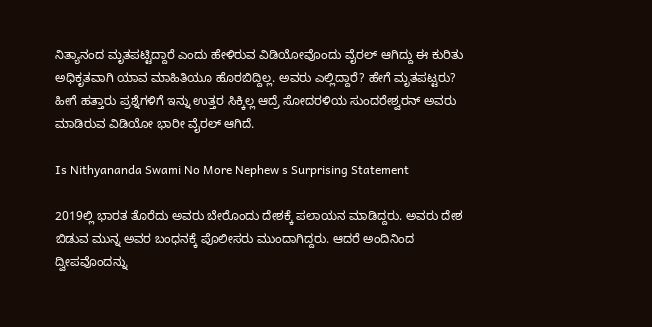ನಿತ್ಯಾನಂದ ಮೃತಪಟ್ಟಿದ್ದಾರೆ ಎಂದು ಹೇಳಿರುವ ವಿಡಿಯೋವೊಂದು ವೈರಲ್ ಆಗಿದ್ದು ಈ ಕುರಿತು ಅಧಿಕೃತವಾಗಿ ಯಾವ ಮಾಹಿತಿಯೂ ಹೊರಬಿದ್ದಿಲ್ಲ. ಅವರು ಎಲ್ಲಿದ್ದಾರೆ? ಹೇಗೆ ಮೃತಪಟ್ಟರು? ಹೀಗೆ ಹತ್ತಾರು ಪ್ರಶ್ನೆಗಳಿಗೆ ಇನ್ನು ಉತ್ತರ ಸಿಕ್ಕಿಲ್ಲ ಆದ್ರೆ ಸೋದರಳಿಯ ಸುಂದರೇಶ್ವರನ್ ಅವರು ಮಾಡಿರುವ ವಿಡಿಯೋ ಭಾರೀ ವೈರಲ್ ಆಗಿದೆ.

Is Nithyananda Swami No More Nephew s Surprising Statement

2019ಲ್ಲಿ ಭಾರತ ತೊರೆದು ಅವರು ಬೇರೊಂದು ದೇಶಕ್ಕೆ ಪಲಾಯನ ಮಾಡಿದ್ದರು. ಅವರು ದೇಶ ಬಿಡುವ ಮುನ್ನ ಅವರ ಬಂಧನಕ್ಕೆ ಪೊಲೀಸರು ಮುಂದಾಗಿದ್ದರು. ಆದರೆ ಅಂದಿನಿಂದ ದ್ವೀಪವೊಂದನ್ನು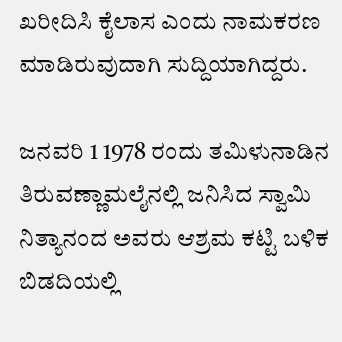ಖರೀದಿಸಿ ಕೈಲಾಸ ಎಂದು ನಾಮಕರಣ ಮಾಡಿರುವುದಾಗಿ ಸುದ್ದಿಯಾಗಿದ್ದರು.

ಜನವರಿ 1 1978 ರಂದು ತಮಿಳುನಾಡಿನ ತಿರುವಣ್ಣಾಮಲೈನಲ್ಲಿ ಜನಿಸಿದ ಸ್ವಾಮಿ ನಿತ್ಯಾನಂದ ಅವರು ಆಶ್ರಮ ಕಟ್ಟಿ ಬಳಿಕ ಬಿಡದಿಯಲ್ಲಿ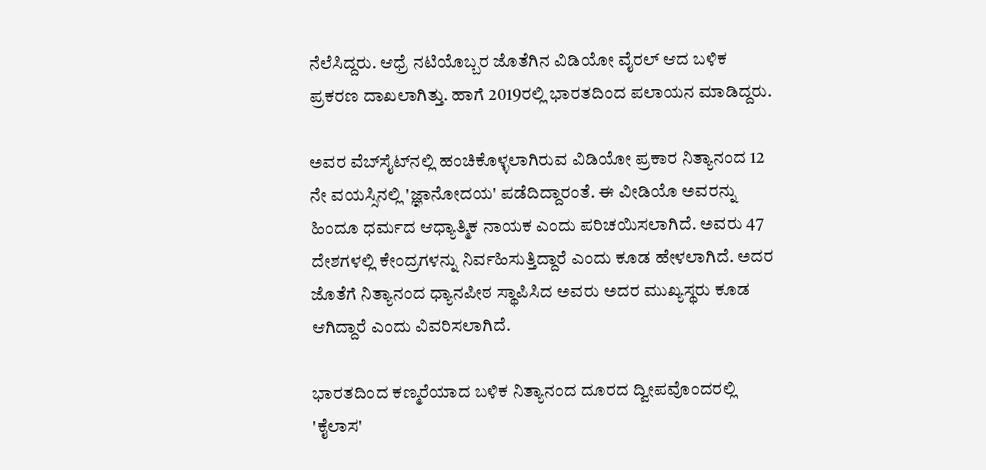ನೆಲೆಸಿದ್ದರು. ಆಧ್ರೆ ನಟಿಯೊಬ್ಬರ ಜೊತೆಗಿನ ವಿಡಿಯೋ ವೈರಲ್ ಆದ ಬಳಿಕ ಪ್ರಕರಣ ದಾಖಲಾಗಿತ್ತು. ಹಾಗೆ 2019ರಲ್ಲಿ ಭಾರತದಿಂದ ಪಲಾಯನ ಮಾಡಿದ್ದರು.

ಅವರ ವೆಬ್‌ಸೈಟ್‌ನಲ್ಲಿ ಹಂಚಿಕೊಳ್ಳಲಾಗಿರುವ ವಿಡಿಯೋ ಪ್ರಕಾರ ನಿತ್ಯಾನಂದ 12 ನೇ ವಯಸ್ಸಿನಲ್ಲಿ 'ಜ್ಞಾನೋದಯ' ಪಡೆದಿದ್ದಾರಂತೆ. ಈ ವೀಡಿಯೊ ಅವರನ್ನು ಹಿಂದೂ ಧರ್ಮದ ಆಧ್ಯಾತ್ಮಿಕ ನಾಯಕ ಎಂದು ಪರಿಚಯಿಸಲಾಗಿದೆ. ಅವರು 47 ದೇಶಗಳಲ್ಲಿ ಕೇಂದ್ರಗಳನ್ನು ನಿರ್ವಹಿಸುತ್ತಿದ್ದಾರೆ ಎಂದು ಕೂಡ ಹೇಳಲಾಗಿದೆ. ಅದರ ಜೊತೆಗೆ ನಿತ್ಯಾನಂದ ಧ್ಯಾನಪೀಠ ಸ್ಥಾಪಿಸಿದ ಅವರು ಅದರ ಮುಖ್ಯಸ್ಥರು ಕೂಡ ಆಗಿದ್ದಾರೆ ಎಂದು ವಿವರಿಸಲಾಗಿದೆ.

ಭಾರತದಿಂದ ಕಣ್ಮರೆಯಾದ ಬಳಿಕ ನಿತ್ಯಾನಂದ ದೂರದ ದ್ವೀಪವೊಂದರಲ್ಲಿ 'ಕೈಲಾಸ'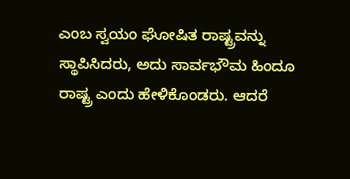ಎಂಬ ಸ್ವಯಂ ಘೋಷಿತ ರಾಷ್ಟ್ರವನ್ನು ಸ್ಥಾಪಿಸಿದರು, ಅದು ಸಾರ್ವಭೌಮ ಹಿಂದೂ ರಾಷ್ಟ್ರ ಎಂದು ಹೇಳಿಕೊಂಡರು. ಆದರೆ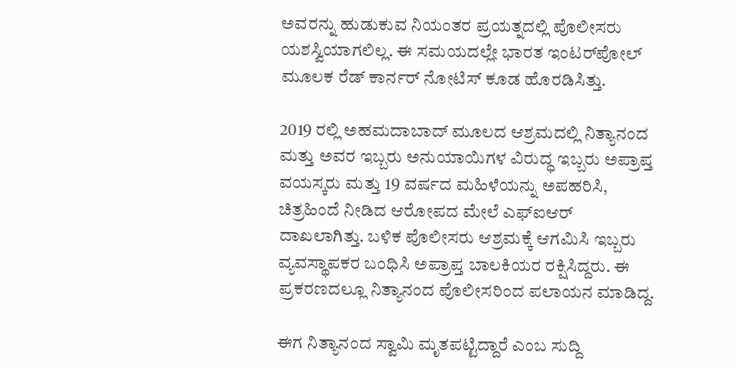ಅವರನ್ನು ಹುಡುಕುವ ನಿಯಂತರ ಪ್ರಯತ್ನದಲ್ಲಿ ಪೊಲೀಸರು ಯಶಸ್ವಿಯಾಗಲಿಲ್ಲ. ಈ ಸಮಯದಲ್ಲೇ ಭಾರತ ಇಂಟರ್‌ಪೋಲ್ ಮೂಲಕ ರೆಡ್ ಕಾರ್ನರ್ ನೋಟಿಸ್ ಕೂಡ ಹೊರಡಿಸಿತ್ತು.

2019 ರಲ್ಲಿ ಅಹಮದಾಬಾದ್ ಮೂಲದ ಆಶ್ರಮದಲ್ಲಿ ನಿತ್ಯಾನಂದ ಮತ್ತು ಅವರ ಇಬ್ಬರು ಅನುಯಾಯಿಗಳ ವಿರುದ್ಧ ಇಬ್ಬರು ಅಪ್ರಾಪ್ತ ವಯಸ್ಕರು ಮತ್ತು 19 ವರ್ಷದ ಮಹಿಳೆಯನ್ನು ಅಪಹರಿಸಿ, ಚಿತ್ರಹಿಂದೆ ನೀಡಿದ ಆರೋಪದ ಮೇಲೆ ಎಫ್‌ಐಆರ್ ದಾಖಲಾಗಿತ್ತು. ಬಳಿಕ ಪೊಲೀಸರು ಆಶ್ರಮಕ್ಕೆ ಆಗಮಿಸಿ ಇಬ್ಬರು ವ್ಯವಸ್ಥಾಪಕರ ಬಂಧಿಸಿ ಅಪ್ರಾಪ್ತ ಬಾಲಕಿಯರ ರಕ್ಷಿಸಿದ್ದರು. ಈ ಪ್ರಕರಣದಲ್ಲೂ ನಿತ್ಯಾನಂದ ಪೊಲೀಸರಿಂದ ಪಲಾಯನ ಮಾಡಿದ್ದ.

ಈಗ ನಿತ್ಯಾನಂದ ಸ್ವಾಮಿ ಮೃತಪಟ್ಟಿದ್ದಾರೆ ಎಂಬ ಸುದ್ದಿ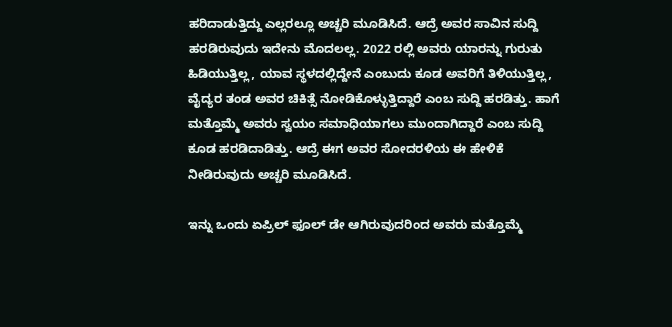ಹರಿದಾಡುತ್ತಿದ್ದು ಎಲ್ಲರಲ್ಲೂ ಅಚ್ಚರಿ ಮೂಡಿಸಿದೆ. ಆದ್ರೆ ಅವರ ಸಾವಿನ ಸುದ್ದಿ ಹರಡಿರುವುದು ಇದೇನು ಮೊದಲಲ್ಲ. 2022 ರಲ್ಲಿ ಅವರು ಯಾರನ್ನು ಗುರುತು ಹಿಡಿಯುತ್ತಿಲ್ಲ, ಯಾವ ಸ್ಥಳದಲ್ಲಿದ್ದೇನೆ ಎಂಬುದು ಕೂಡ ಅವರಿಗೆ ತಿಳಿಯುತ್ತಿಲ್ಲ, ವೈದ್ಯರ ತಂಡ ಅವರ ಚಿಕಿತ್ಸೆ ನೋಡಿಕೊಳ್ಳುತ್ತಿದ್ದಾರೆ ಎಂಬ ಸುದ್ದಿ ಹರಡಿತ್ತು. ಹಾಗೆ ಮತ್ತೊಮ್ಮೆ ಅವರು ಸ್ವಯಂ ಸಮಾಧಿಯಾಗಲು ಮುಂದಾಗಿದ್ದಾರೆ ಎಂಬ ಸುದ್ದಿ ಕೂಡ ಹರಡಿದಾಡಿತ್ತು. ಆದ್ರೆ ಈಗ ಅವರ ಸೋದರಳಿಯ ಈ ಹೇಳಿಕೆ ನೀಡಿರುವುದು ಅಚ್ಚರಿ ಮೂಡಿಸಿದೆ.

ಇನ್ನು ಒಂದು ಏಪ್ರಿಲ್ ಫೂಲ್ ಡೇ ಆಗಿರುವುದರಿಂದ ಅವರು ಮತ್ತೊಮ್ಮೆ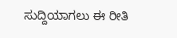ಸುದ್ದಿಯಾಗಲು ಈ ರೀತಿ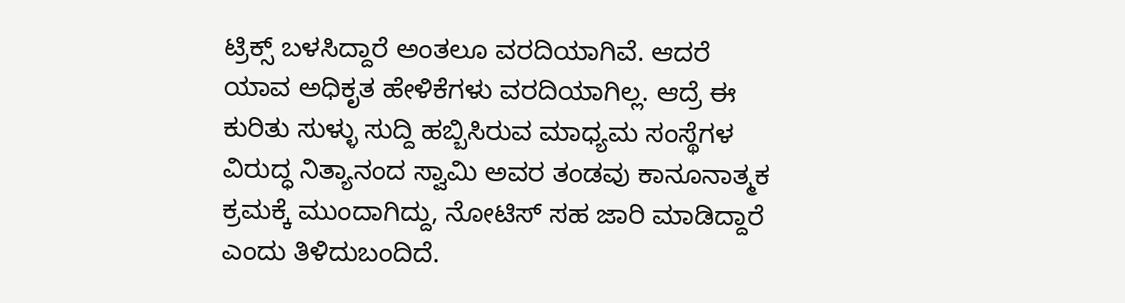ಟ್ರಿಕ್ಸ್ ಬಳಸಿದ್ದಾರೆ ಅಂತಲೂ ವರದಿಯಾಗಿವೆ. ಆದರೆ ಯಾವ ಅಧಿಕೃತ ಹೇಳಿಕೆಗಳು ವರದಿಯಾಗಿಲ್ಲ. ಆದ್ರೆ ಈ ಕುರಿತು ಸುಳ್ಳು ಸುದ್ದಿ ಹಬ್ಬಿಸಿರುವ ಮಾಧ್ಯಮ ಸಂಸ್ಥೆಗಳ ವಿರುದ್ಧ ನಿತ್ಯಾನಂದ ಸ್ವಾಮಿ ಅವರ ತಂಡವು ಕಾನೂನಾತ್ಮಕ ಕ್ರಮಕ್ಕೆ ಮುಂದಾಗಿದ್ದು, ನೋಟಿಸ್ ಸಹ ಜಾರಿ ಮಾಡಿದ್ದಾರೆ ಎಂದು ತಿಳಿದುಬಂದಿದೆ.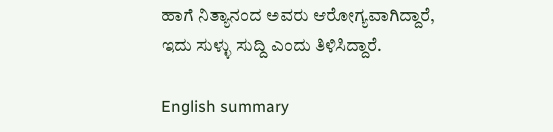ಹಾಗೆ ನಿತ್ಯಾನಂದ ಅವರು ಆರೋಗ್ಯವಾಗಿದ್ದಾರೆ, ಇದು ಸುಳ್ಳು ಸುದ್ದಿ ಎಂದು ತಿಳಿಸಿದ್ದಾರೆ.

English summary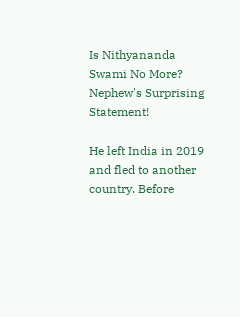Is Nithyananda Swami No More? Nephew's Surprising Statement!

He left India in 2019 and fled to another country. Before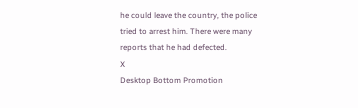he could leave the country, the police tried to arrest him. There were many reports that he had defected.
X
Desktop Bottom Promotion